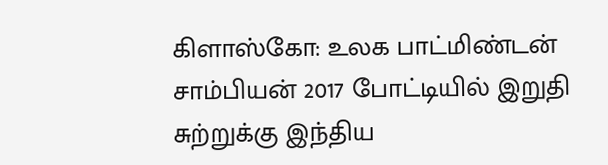கிளாஸ்கோ: உலக பாட்மிண்டன் சாம்பியன் 2017 போட்டியில் இறுதி சுற்றுக்கு இந்திய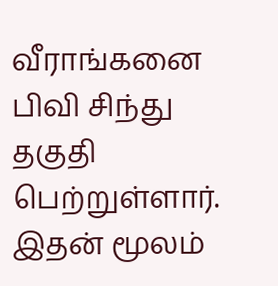வீராங்கனை பிவி சிந்து தகுதி பெற்றுள்ளார். இதன் மூலம்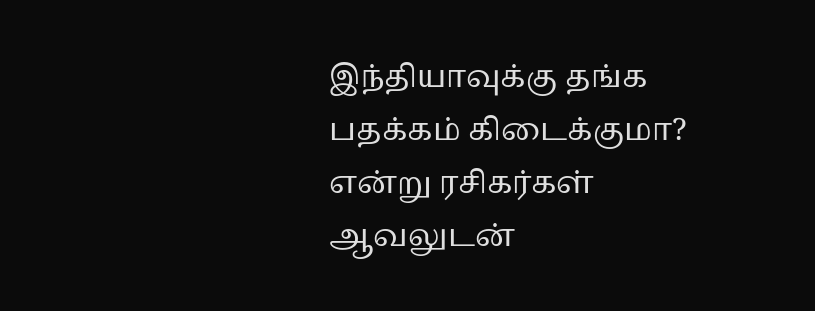இந்தியாவுக்கு தங்க பதக்கம் கிடைக்குமா? என்று ரசிகர்கள் ஆவலுடன்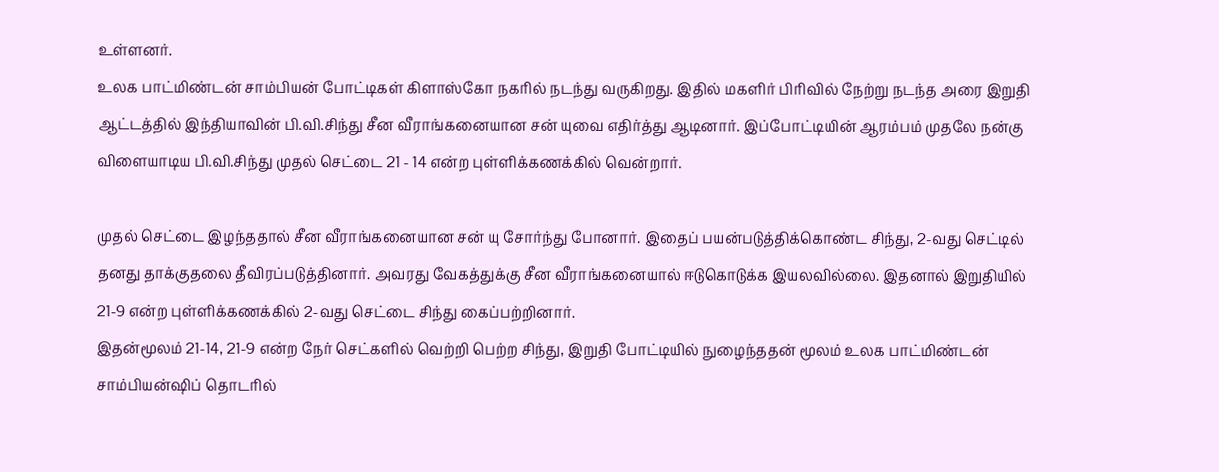உள்ளனர்.
உலக பாட்மிண்டன் சாம்பியன் போட்டிகள் கிளாஸ்கோ நகரில் நடந்து வருகிறது. இதில் மகளிர் பிரிவில் நேற்று நடந்த அரை இறுதி ஆட்டத்தில் இந்தியாவின் பி.வி.சிந்து சீன வீராங்கனையான சன் யுவை எதிர்த்து ஆடினார். இப்போட்டியின் ஆரம்பம் முதலே நன்கு விளையாடிய பி.வி.சிந்து முதல் செட்டை 21 - 14 என்ற புள்ளிக்கணக்கில் வென்றார்.

முதல் செட்டை இழந்ததால் சீன வீராங்கனையான சன் யு சோர்ந்து போனார். இதைப் பயன்படுத்திக்கொண்ட சிந்து, 2-வது செட்டில் தனது தாக்குதலை தீவிரப்படுத்தினார். அவரது வேகத்துக்கு சீன வீராங்கனையால் ஈடுகொடுக்க இயலவில்லை. இதனால் இறுதியில் 21-9 என்ற புள்ளிக்கணக்கில் 2-வது செட்டை சிந்து கைப்பற்றினார்.
இதன்மூலம் 21-14, 21-9 என்ற நேர் செட்களில் வெற்றி பெற்ற சிந்து, இறுதி போட்டியில் நுழைந்ததன் மூலம் உலக பாட்மிண்டன் சாம்பியன்ஷிப் தொடரில்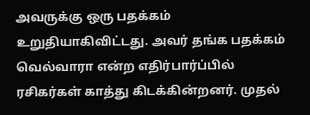அவருக்கு ஒரு பதக்கம் உறுதியாகிவிட்டது. அவர் தங்க பதக்கம் வெல்வாரா என்ற எதிர்பார்ப்பில் ரசிகர்கள் காத்து கிடக்கின்றனர். முதல்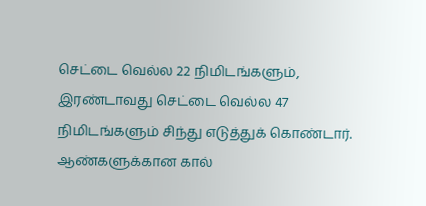செட்டை வெல்ல 22 நிமிடங்களும், இரண்டாவது செட்டை வெல்ல 47 நிமிடங்களும் சிந்து எடுத்துக் கொண்டார்.
ஆண்களுக்கான கால்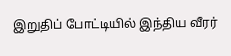இறுதிப் போட்டியில் இந்திய வீரர்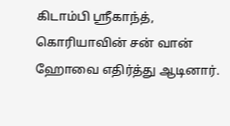கிடாம்பி ஸ்ரீகாந்த், கொரியாவின் சன் வான் ஹோவை எதிர்த்து ஆடினார்.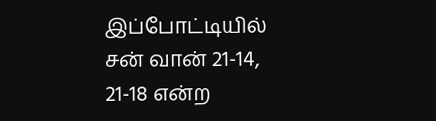இப்போட்டியில் சன் வான் 21-14, 21-18 என்ற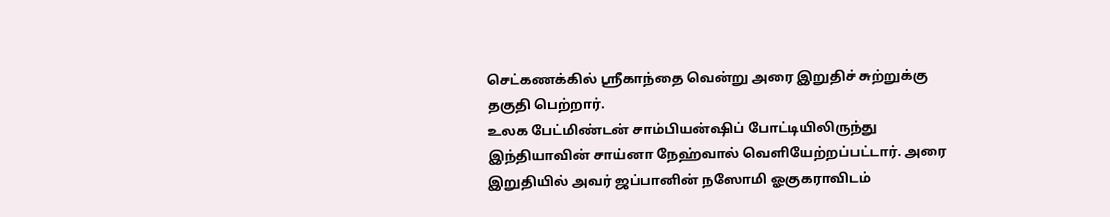செட்கணக்கில் ஸ்ரீகாந்தை வென்று அரை இறுதிச் சுற்றுக்கு தகுதி பெற்றார்.
உலக பேட்மிண்டன் சாம்பியன்ஷிப் போட்டியிலிருந்து இந்தியாவின் சாய்னா நேஹ்வால் வெளியேற்றப்பட்டார். அரை இறுதியில் அவர் ஜப்பானின் நஸோமி ஓகுகராவிடம்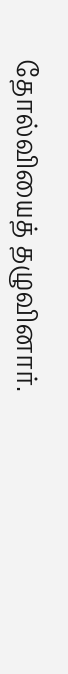தோல்வியைத் தழுவினார்.